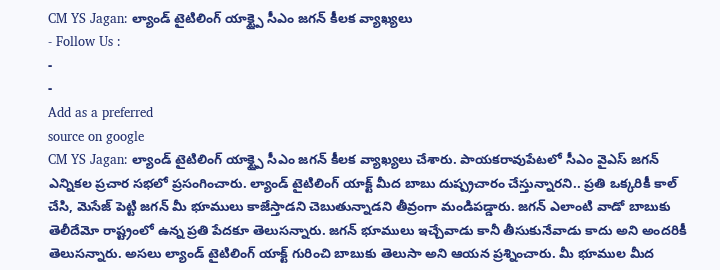CM YS Jagan: ల్యాండ్ టైటిలింగ్ యాక్ట్పై సీఎం జగన్ కీలక వ్యాఖ్యలు
- Follow Us :
-
-
Add as a preferred
source on google
CM YS Jagan: ల్యాండ్ టైటిలింగ్ యాక్ట్పై సీఎం జగన్ కీలక వ్యాఖ్యలు చేశారు. పాయకరావుపేటలో సీఎం వైఎస్ జగన్ ఎన్నికల ప్రచార సభలో ప్రసంగించారు. ల్యాండ్ టైటిలింగ్ యాక్ట్ మీద బాబు దుష్ప్రచారం చేస్తున్నారని.. ప్రతి ఒక్కరికీ కాల్ చేసి, మెసేజ్ పెట్టి జగన్ మీ భూములు కాజేస్తాడని చెబుతున్నాడని తీవ్రంగా మండిపడ్డారు. జగన్ ఎలాంటి వాడో బాబుకు తెలీదేమో రాష్ట్రంలో ఉన్న ప్రతి పేదకూ తెలుసన్నారు. జగన్ భూములు ఇచ్చేవాడు కానీ తీసుకునేవాడు కాదు అని అందరికీ తెలుసన్నారు. అసలు ల్యాండ్ టైటిలింగ్ యాక్ట్ గురించి బాబుకు తెలుసా అని ఆయన ప్రశ్నించారు. మీ భూముల మీద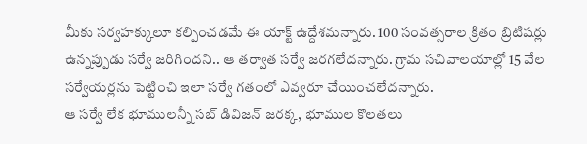మీకు సర్వహక్కులూ కల్పించడమే ఈ యాక్ట్ ఉద్దేశమన్నారు. 100 సంవత్సరాల క్రితం బ్రిటిషర్లు ఉన్నప్పుడు సర్వే జరిగిందని.. ఆ తర్వాత సర్వే జరగలేదన్నారు. గ్రామ సచివాలయాల్లో 15 వేల సర్వేయర్లను పెట్టించి ఇలా సర్వే గతంలో ఎవ్వరూ చేయించలేదన్నారు.
ఆ సర్వే లేక భూములన్నీ సబ్ డివిజన్ జరక్క, భూముల కొలతలు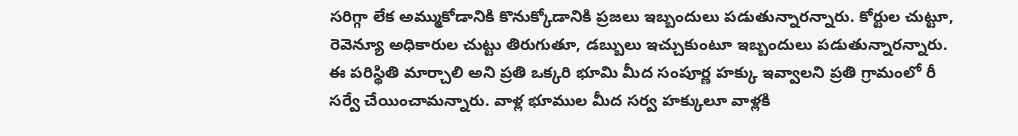సరిగ్గా లేక అమ్ముకోడానికి కొనుక్కోడానికి ప్రజలు ఇబ్బందులు పడుతున్నారన్నారు. కోర్టుల చుట్టూ, రెవెన్యూ అధికారుల చుట్టు తిరుగుతూ, డబ్బులు ఇచ్చుకుంటూ ఇబ్బందులు పడుతున్నారన్నారు. ఈ పరిస్థితి మార్చాలి అని ప్రతి ఒక్కరి భూమి మీద సంపూర్ణ హక్కు ఇవ్వాలని ప్రతి గ్రామంలో రీ సర్వే చేయించామన్నారు. వాళ్ల భూముల మీద సర్వ హక్కులూ వాళ్లకి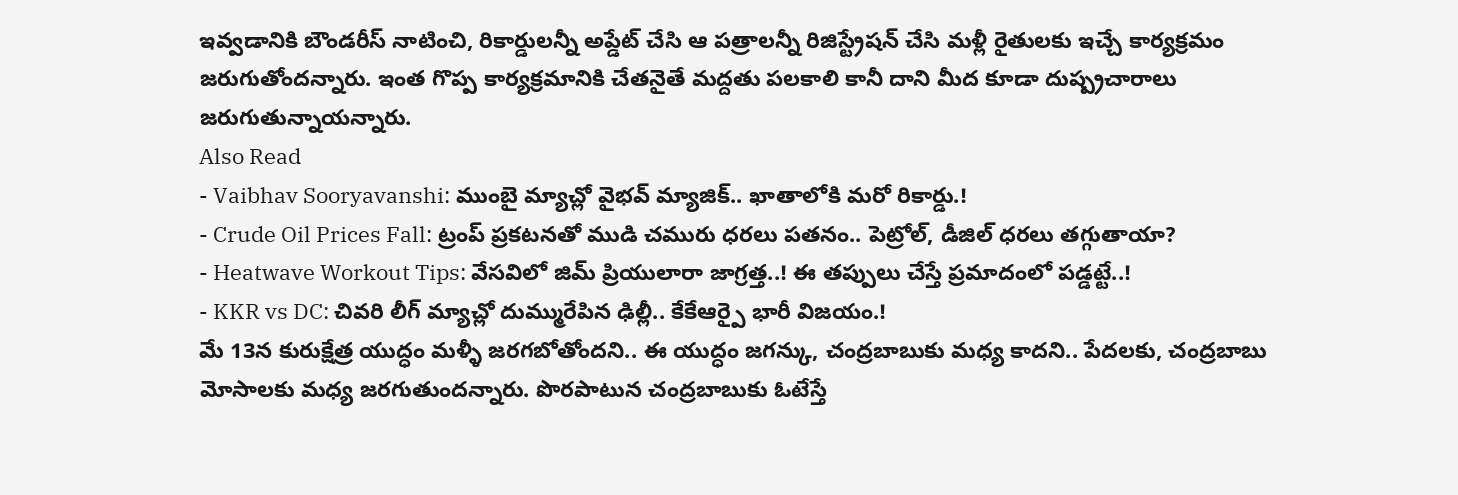ఇవ్వడానికి బౌండరీస్ నాటించి, రికార్డులన్నీ అప్డేట్ చేసి ఆ పత్రాలన్నీ రిజిస్ట్రేషన్ చేసి మళ్లీ రైతులకు ఇచ్చే కార్యక్రమం జరుగుతోందన్నారు. ఇంత గొప్ప కార్యక్రమానికి చేతనైతే మద్దతు పలకాలి కానీ దాని మీద కూడా దుష్ప్రచారాలు జరుగుతున్నాయన్నారు.
Also Read
- Vaibhav Sooryavanshi: ముంబై మ్యాచ్లో వైభవ్ మ్యాజిక్.. ఖాతాలోకి మరో రికార్డు.!
- Crude Oil Prices Fall: ట్రంప్ ప్రకటనతో ముడి చమురు ధరలు పతనం.. పెట్రోల్, డీజిల్ ధరలు తగ్గుతాయా?
- Heatwave Workout Tips: వేసవిలో జిమ్ ప్రియులారా జాగ్రత్త..! ఈ తప్పులు చేస్తే ప్రమాదంలో పడ్డట్టే..!
- KKR vs DC: చివరి లీగ్ మ్యాచ్లో దుమ్మురేపిన ఢిల్లీ.. కేకేఆర్పై భారీ విజయం.!
మే 13న కురుక్షేత్ర యుద్ధం మళ్ళీ జరగబోతోందని.. ఈ యుద్ధం జగన్కు, చంద్రబాబుకు మధ్య కాదని.. పేదలకు, చంద్రబాబు మోసాలకు మధ్య జరగుతుందన్నారు. పొరపాటున చంద్రబాబుకు ఓటేస్తే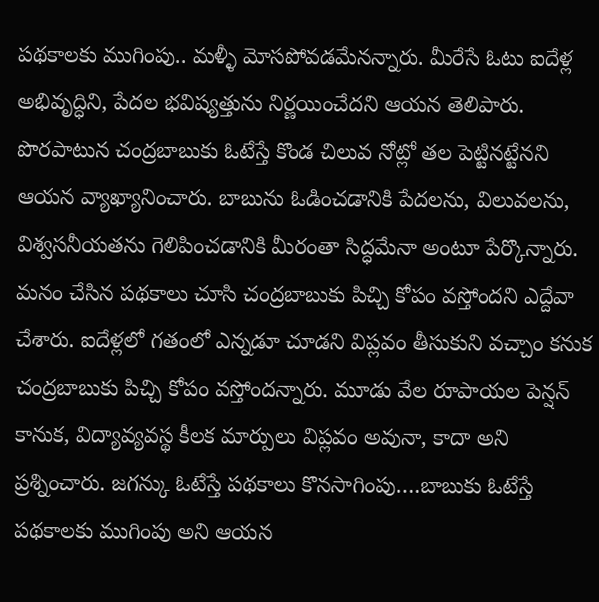పథకాలకు ముగింపు.. మళ్ళీ మోసపోవడమేనన్నారు. మీరేసే ఓటు ఐదేళ్ల అభివృద్ధిని, పేదల భవిష్యత్తును నిర్ణయించేదని ఆయన తెలిపారు. పొరపాటున చంద్రబాబుకు ఓటేస్తే కొండ చిలువ నోట్లో తల పెట్టినట్టేనని ఆయన వ్యాఖ్యానించారు. బాబును ఓడించడానికి పేదలను, విలువలను, విశ్వసనీయతను గెలిపించడానికి మీరంతా సిద్ధమేనా అంటూ పేర్కొన్నారు. మనం చేసిన పథకాలు చూసి చంద్రబాబుకు పిచ్చి కోపం వస్తోందని ఎద్దేవా చేశారు. ఐదేళ్లలో గతంలో ఎన్నడూ చూడని విప్లవం తీసుకుని వచ్చాం కనుక చంద్రబాబుకు పిచ్చి కోపం వస్తోందన్నారు. మూడు వేల రూపాయల పెన్షన్ కానుక, విద్యావ్యవస్థ కీలక మార్పులు విప్లవం అవునా, కాదా అని ప్రశ్నించారు. జగన్కు ఓటేస్తే పథకాలు కొనసాగింపు….బాబుకు ఓటేస్తే పథకాలకు ముగింపు అని ఆయన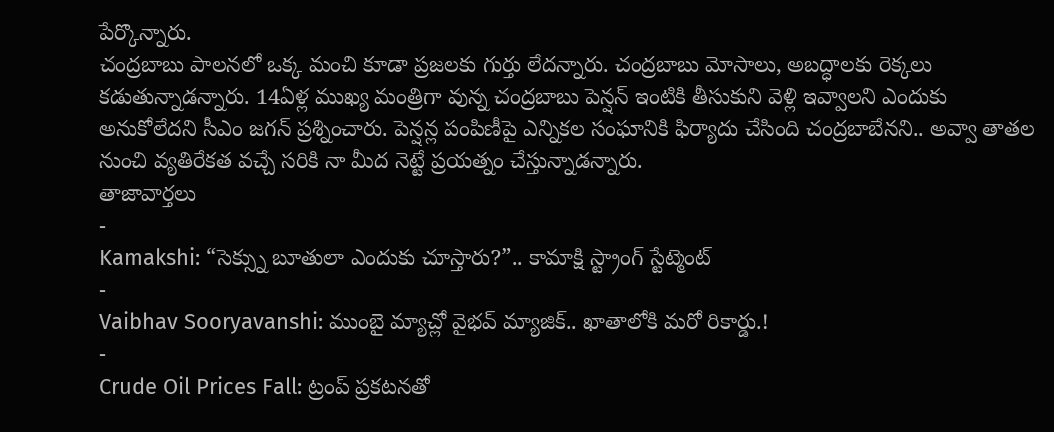పేర్కొన్నారు.
చంద్రబాబు పాలనలో ఒక్క మంచి కూడా ప్రజలకు గుర్తు లేదన్నారు. చంద్రబాబు మోసాలు, అబద్ధాలకు రెక్కలు కడుతున్నాడన్నారు. 14ఏళ్ల ముఖ్య మంత్రిగా వున్న చంద్రబాబు పెన్షన్ ఇంటికి తీసుకుని వెళ్లి ఇవ్వాలని ఎందుకు అనుకోలేదని సీఎం జగన్ ప్రశ్నించారు. పెన్షన్ల పంపిణీపై ఎన్నికల సంఘానికి ఫిర్యాదు చేసింది చంద్రబాబేనని.. అవ్వా తాతల నుంచి వ్యతిరేకత వచ్చే సరికి నా మీద నెట్టే ప్రయత్నం చేస్తున్నాడన్నారు.
తాజావార్తలు
-
Kamakshi: “సెక్స్ను బూతులా ఎందుకు చూస్తారు?”.. కామాక్షి స్ట్రాంగ్ స్టేట్మెంట్
-
Vaibhav Sooryavanshi: ముంబై మ్యాచ్లో వైభవ్ మ్యాజిక్.. ఖాతాలోకి మరో రికార్డు.!
-
Crude Oil Prices Fall: ట్రంప్ ప్రకటనతో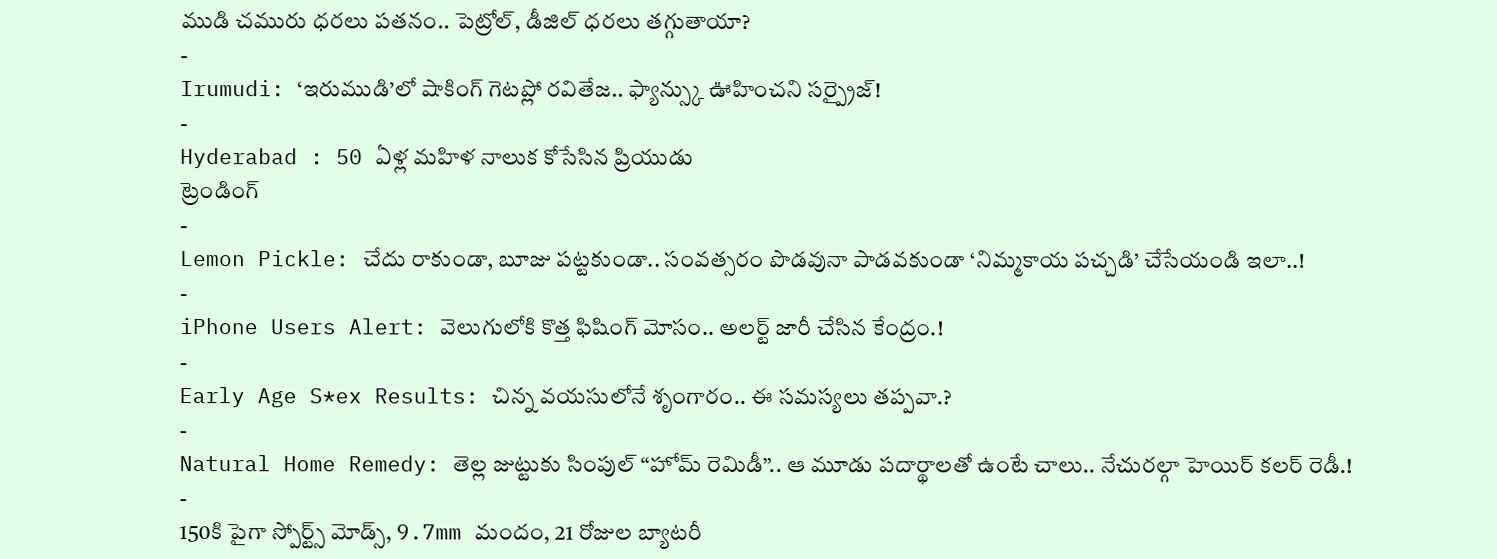ముడి చమురు ధరలు పతనం.. పెట్రోల్, డీజిల్ ధరలు తగ్గుతాయా?
-
Irumudi: ‘ఇరుముడి’లో షాకింగ్ గెటప్లో రవితేజ.. ఫ్యాన్స్కు ఊహించని సర్ప్రైజ్!
-
Hyderabad : 50 ఏళ్ల మహిళ నాలుక కోసేసిన ప్రియుడు
ట్రెండింగ్
-
Lemon Pickle: చేదు రాకుండా, బూజు పట్టకుండా.. సంవత్సరం పొడవునా పాడవకుండా ‘నిమ్మకాయ పచ్చడి’ చేసేయండి ఇలా..!
-
iPhone Users Alert: వెలుగులోకి కొత్త ఫిషింగ్ మోసం.. అలర్ట్ జారీ చేసిన కేంద్రం.!
-
Early Age S*ex Results: చిన్న వయసులోనే శృంగారం.. ఈ సమస్యలు తప్పవా.?
-
Natural Home Remedy: తెల్ల జుట్టుకు సింపుల్ “హోమ్ రెమిడీ”.. ఆ మూడు పదార్థాలతో ఉంటే చాలు.. నేచురల్గా హెయిర్ కలర్ రెడీ.!
-
150కి పైగా స్పోర్ట్స్ మోడ్స్, 9.7mm మందం, 21 రోజుల బ్యాటరీ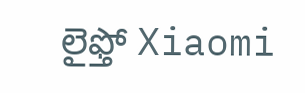లైఫ్తో Xiaomi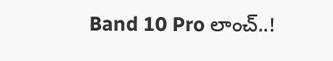Band 10 Pro లాంచ్..!